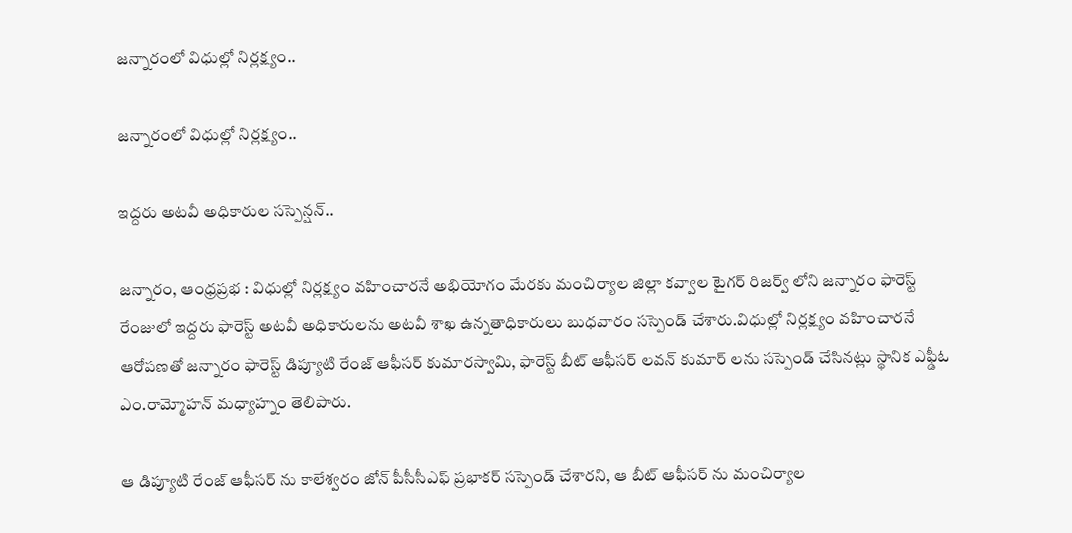జన్నారంలో విధుల్లో నిర్లక్ష్యం..

జన్నారంలో విధుల్లో నిర్లక్ష్యం..

ఇద్దరు అటవీ అధికారుల సస్పెన్షన్..

జన్నారం, ఆంధ్రప్రభ : విధుల్లో నిర్లక్ష్యం వహించారనే అభియోగం మేరకు మంచిర్యాల జిల్లా కవ్వాల టైగర్ రిజర్వ్ లోని జన్నారం ఫారెస్ట్ రేంజులో ఇద్దరు ఫారెస్ట్ అటవీ అధికారులను అటవీ శాఖ ఉన్నతాధికారులు బుధవారం సస్పెండ్ చేశారు.విధుల్లో నిర్లక్ష్యం వహించారనే ఆరోపణతో జన్నారం ఫారెస్ట్ డిప్యూటి రేంజ్ ఆఫీసర్ కుమారస్వామి, ఫారెస్ట్ బీట్ ఆఫీసర్ లవన్ కుమార్ లను సస్పెండ్ చేసినట్లు స్థానిక ఎఫ్డీఓ ఎం.రామ్మోహన్ మధ్యాహ్నం తెలిపారు.

ఆ డిప్యూటి రేంజ్ ఆఫీసర్ ను కాలేశ్వరం జోన్ పీసీసీఎఫ్ ప్రభాకర్ సస్పెండ్ చేశారని, ఆ బీట్ ఆఫీసర్ ను మంచిర్యాల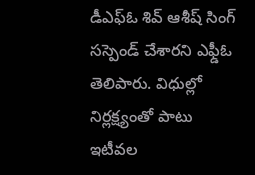డీఎఫ్ఓ శివ్ ఆశీష్ సింగ్ సస్పెండ్ చేశారని ఎఫ్డీఓ తెలిపారు. విధుల్లో నిర్లక్ష్యంతో పాటు ఇటీవల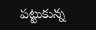పట్టుకున్న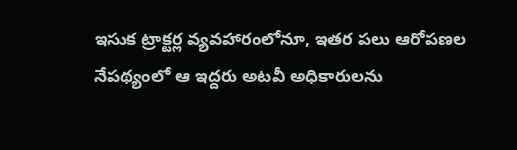ఇసుక ట్రాక్టర్ల వ్యవహారంలోనూ, ఇతర పలు ఆరోపణల నేపథ్యంలో ఆ ఇద్దరు అటవీ అధికారులను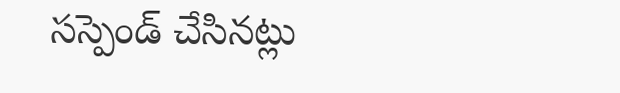సస్పెండ్ చేసినట్లు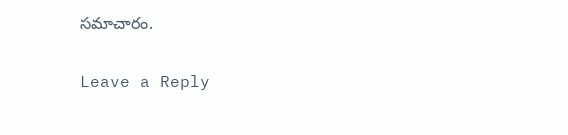సమాచారం.

Leave a Reply